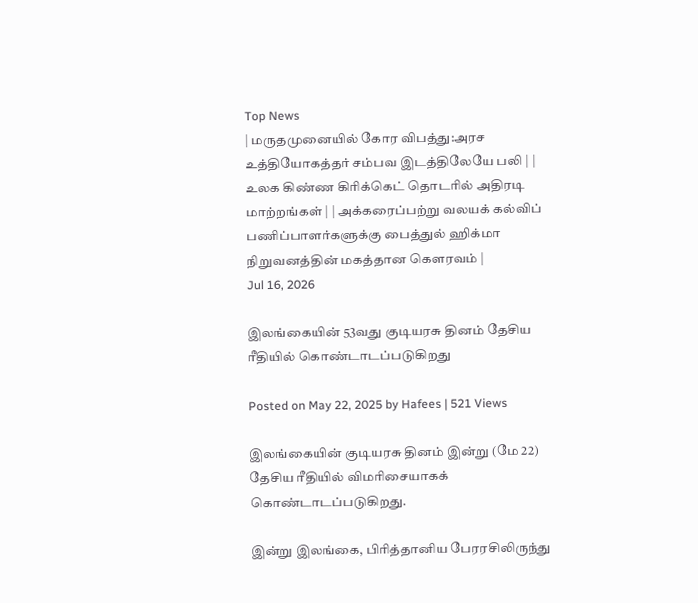Top News
| மருதமுனையில் கோர விபத்து:அரச உத்தியோகத்தர் சம்பவ இடத்திலேயே பலி | | உலக கிண்ண கிரிக்கெட் தொடரில் அதிரடி மாற்றங்கள் | | அக்கரைப்பற்று வலயக் கல்விப் பணிப்பாளர்களுக்கு பைத்துல் ஹிக்மா நிறுவனத்தின் மகத்தான கௌரவம் |
Jul 16, 2026

இலங்கையின் 53வது குடியரசு தினம் தேசிய ரீதியில் கொண்டாடப்படுகிறது

Posted on May 22, 2025 by Hafees | 521 Views

இலங்கையின் குடியரசு தினம் இன்று (மே 22) தேசிய ரீதியில் விமரிசையாகக் கொண்டாடப்படுகிறது.

இன்று இலங்கை, பிரித்தானிய பேரரசிலிருந்து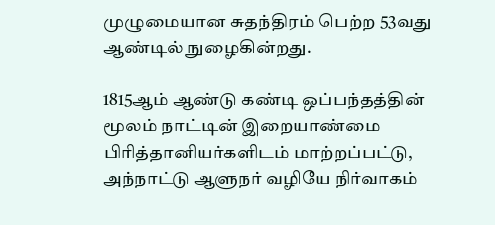முழுமையான சுதந்திரம் பெற்ற 53வது ஆண்டில் நுழைகின்றது.

1815ஆம் ஆண்டு கண்டி ஒப்பந்தத்தின் மூலம் நாட்டின் இறையாண்மை பிரித்தானியர்களிடம் மாற்றப்பட்டு, அந்நாட்டு ஆளுநர் வழியே நிர்வாகம்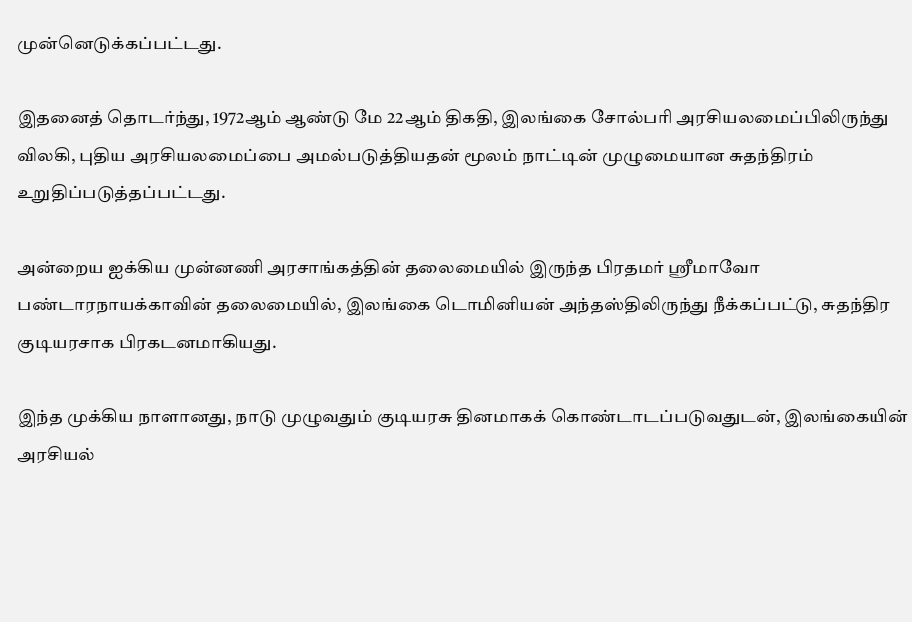முன்னெடுக்கப்பட்டது.

இதனைத் தொடர்ந்து, 1972ஆம் ஆண்டு மே 22ஆம் திகதி, இலங்கை சோல்பரி அரசியலமைப்பிலிருந்து விலகி, புதிய அரசியலமைப்பை அமல்படுத்தியதன் மூலம் நாட்டின் முழுமையான சுதந்திரம் உறுதிப்படுத்தப்பட்டது.

அன்றைய ஐக்கிய முன்னணி அரசாங்கத்தின் தலைமையில் இருந்த பிரதமர் ஶ்ரீமாவோ பண்டாரநாயக்காவின் தலைமையில், இலங்கை டொமினியன் அந்தஸ்திலிருந்து நீக்கப்பட்டு, சுதந்திர குடியரசாக பிரகடனமாகியது.

இந்த முக்கிய நாளானது, நாடு முழுவதும் குடியரசு தினமாகக் கொண்டாடப்படுவதுடன், இலங்கையின் அரசியல்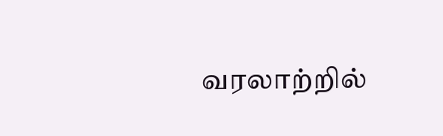வரலாற்றில்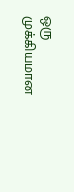ஒரு முக்கியமான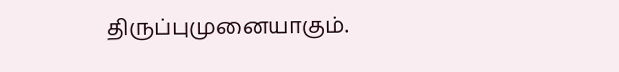திருப்புமுனையாகும்.